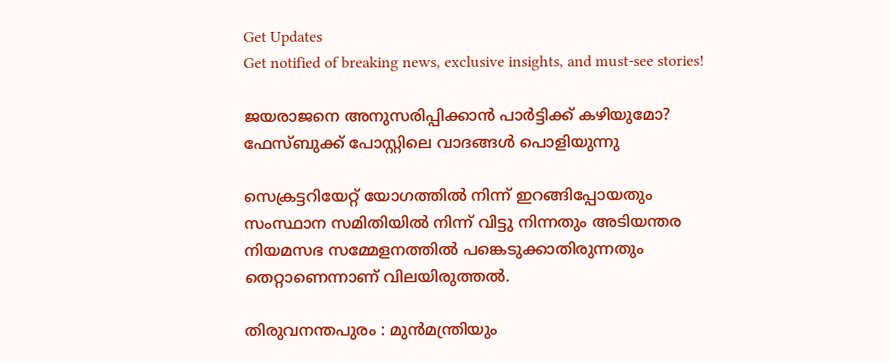Get Updates
Get notified of breaking news, exclusive insights, and must-see stories!

ജയരാജനെ അനുസരിപ്പിക്കാന്‍ പാര്‍ട്ടിക്ക് കഴിയുമോ? ഫേസ്ബുക്ക് പോസ്റ്റിലെ വാദങ്ങള്‍ പൊളിയുന്നു

സെക്രട്ടറിയേറ്റ് യോഗത്തില്‍ നിന്ന് ഇറങ്ങിപ്പോയതും സംസ്ഥാന സമിതിയില്‍ നിന്ന് വിട്ടു നിന്നതും അടിയന്തര നിയമസഭ സമ്മേളനത്തില്‍ പങ്കെടുക്കാതിരുന്നതും തെറ്റാണെന്നാണ് വിലയിരുത്തല്‍.

തിരുവനന്തപുരം : മുന്‍മന്ത്രിയും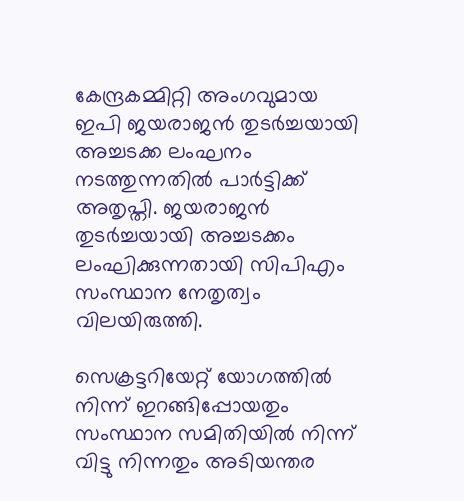കേന്ദ്രകമ്മിറ്റി അംഗവുമായ ഇപി ജയരാജന്‍ തുടര്‍ച്ചയായി അച്ചടക്ക ലംഘനം നടത്തുന്നതില്‍ പാര്‍ട്ടിക്ക് അതൃപ്തി. ജയരാജന്‍ തുടര്‍ച്ചയായി അച്ചടക്കം ലംഘിക്കുന്നതായി സിപിഎം സംസ്ഥാന നേതൃത്വം വിലയിരുത്തി.

സെക്രട്ടറിയേറ്റ് യോഗത്തില്‍ നിന്ന് ഇറങ്ങിപ്പോയതും സംസ്ഥാന സമിതിയില്‍ നിന്ന് വിട്ടു നിന്നതും അടിയന്തര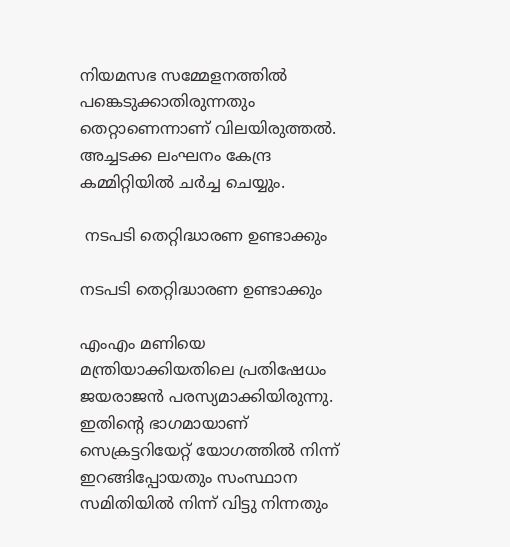നിയമസഭ സമ്മേളനത്തില്‍ പങ്കെടുക്കാതിരുന്നതും തെറ്റാണെന്നാണ് വിലയിരുത്തല്‍. അച്ചടക്ക ലംഘനം കേന്ദ്ര കമ്മിറ്റിയില്‍ ചര്‍ച്ച ചെയ്യും.

 നടപടി തെറ്റിദ്ധാരണ ഉണ്ടാക്കും

നടപടി തെറ്റിദ്ധാരണ ഉണ്ടാക്കും

എംഎം മണിയെ മന്ത്രിയാക്കിയതിലെ പ്രതിഷേധം ജയരാജന്‍ പരസ്യമാക്കിയിരുന്നു. ഇതിന്റെ ഭാഗമായാണ് സെക്രട്ടറിയേറ്റ് യോഗത്തില്‍ നിന്ന് ഇറങ്ങിപ്പോയതും സംസ്ഥാന സമിതിയില്‍ നിന്ന് വിട്ടു നിന്നതും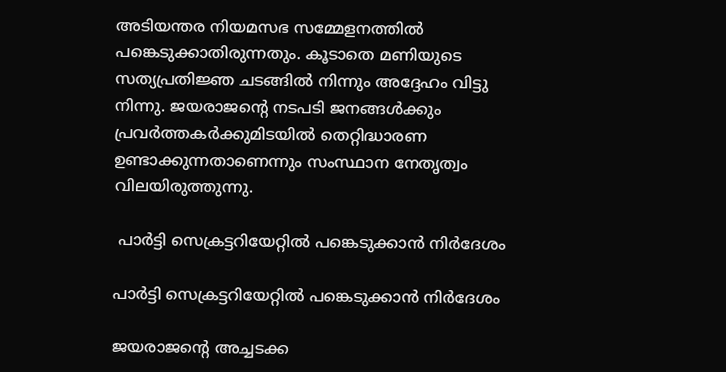അടിയന്തര നിയമസഭ സമ്മേളനത്തില്‍ പങ്കെടുക്കാതിരുന്നതും. കൂടാതെ മണിയുടെ സത്യപ്രതിജ്ഞ ചടങ്ങില്‍ നിന്നും അദ്ദേഹം വിട്ടു നിന്നു. ജയരാജന്റെ നടപടി ജനങ്ങള്‍ക്കും പ്രവര്‍ത്തകര്‍ക്കുമിടയില്‍ തെറ്റിദ്ധാരണ ഉണ്ടാക്കുന്നതാണെന്നും സംസ്ഥാന നേതൃത്വം വിലയിരുത്തുന്നു.

 പാര്‍ട്ടി സെക്രട്ടറിയേറ്റില്‍ പങ്കെടുക്കാന്‍ നിര്‍ദേശം

പാര്‍ട്ടി സെക്രട്ടറിയേറ്റില്‍ പങ്കെടുക്കാന്‍ നിര്‍ദേശം

ജയരാജന്റെ അച്ചടക്ക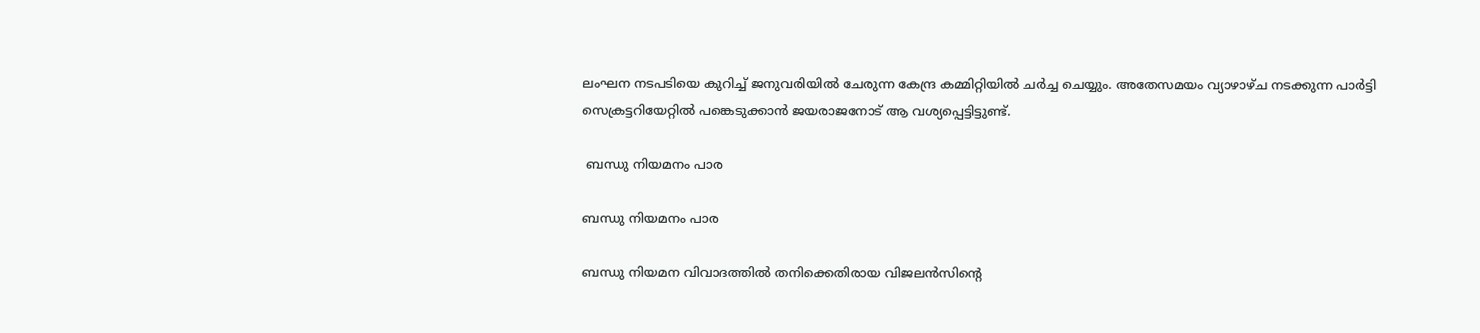ലംഘന നടപടിയെ കുറിച്ച് ജനുവരിയില്‍ ചേരുന്ന കേന്ദ്ര കമ്മിറ്റിയില്‍ ചര്‍ച്ച ചെയ്യും. അതേസമയം വ്യാഴാഴ്ച നടക്കുന്ന പാര്‍ട്ടി സെക്രട്ടറിയേറ്റില്‍ പങ്കെടുക്കാന്‍ ജയരാജനോട് ആ വശ്യപ്പെട്ടിട്ടുണ്ട്.

 ബന്ധു നിയമനം പാര

ബന്ധു നിയമനം പാര

ബന്ധു നിയമന വിവാദത്തില്‍ തനിക്കെതിരായ വിജലന്‍സിന്റെ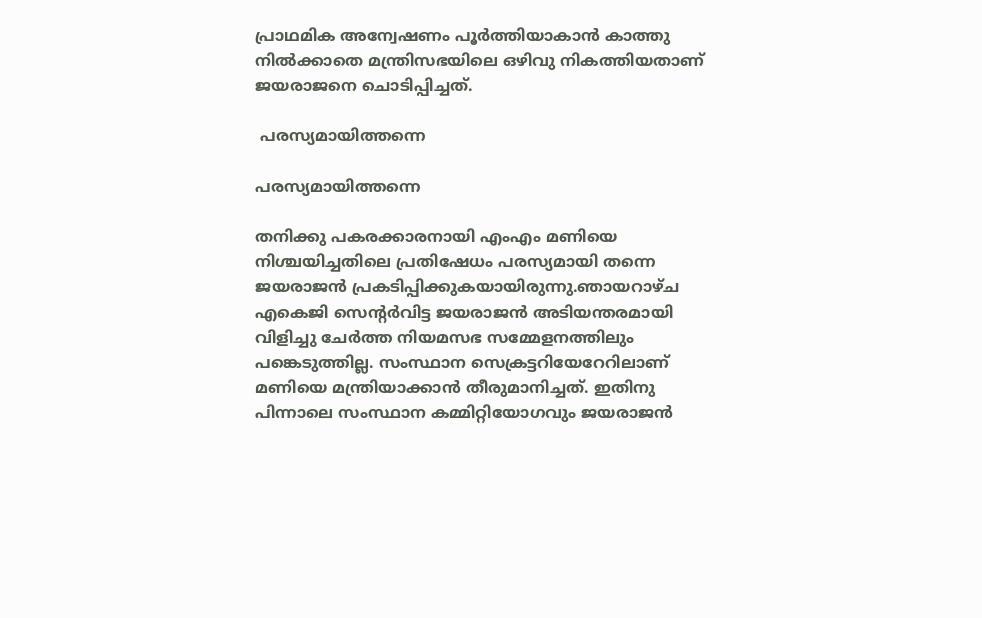പ്രാഥമിക അന്വേഷണം പൂര്‍ത്തിയാകാന്‍ കാത്തു നില്‍ക്കാതെ മന്ത്രിസഭയിലെ ഒഴിവു നികത്തിയതാണ് ജയരാജനെ ചൊടിപ്പിച്ചത്.

 പരസ്യമായിത്തന്നെ

പരസ്യമായിത്തന്നെ

തനിക്കു പകരക്കാരനായി എംഎം മണിയെ നിശ്ചയിച്ചതിലെ പ്രതിഷേധം പരസ്യമായി തന്നെ ജയരാജന്‍ പ്രകടിപ്പിക്കുകയായിരുന്നു.ഞായറാഴ്ച എകെജി സെന്റര്‍വിട്ട ജയരാജന്‍ അടിയന്തരമായി വിളിച്ചു ചേര്‍ത്ത നിയമസഭ സമ്മേളനത്തിലും പങ്കെടുത്തില്ല. സംസ്ഥാന സെക്രട്ടറിയേറേറിലാണ് മണിയെ മന്ത്രിയാക്കാന്‍ തീരുമാനിച്ചത്. ഇതിനു പിന്നാലെ സംസ്ഥാന കമ്മിറ്റിയോഗവും ജയരാജന്‍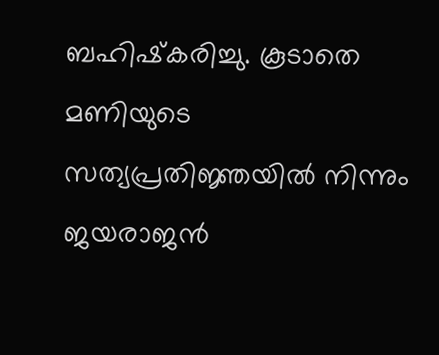ബഹിഷ്‌കരിച്ചു. കൂടാതെ മണിയുടെ സത്യപ്രതിജ്ഞയില്‍ നിന്നും ജയരാജന്‍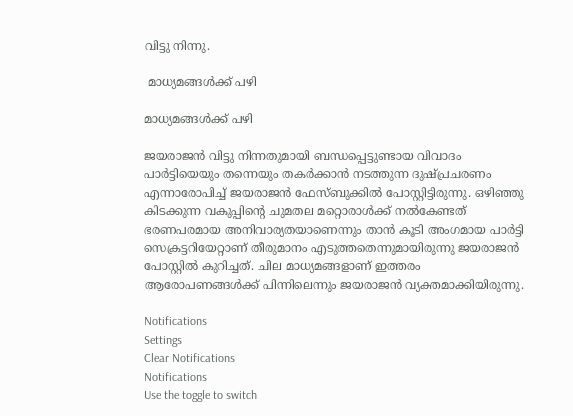വിട്ടു നിന്നു.

 മാധ്യമങ്ങള്‍ക്ക് പഴി

മാധ്യമങ്ങള്‍ക്ക് പഴി

ജയരാജന്‍ വിട്ടു നിന്നതുമായി ബന്ധപ്പെട്ടുണ്ടായ വിവാദം പാര്‍ട്ടിയെയും തന്നെയും തകര്‍ക്കാന്‍ നടത്തുന്ന ദുഷ്പ്രചരണം എന്നാരോപിച്ച് ജയരാജന്‍ ഫേസ്ബുക്കില്‍ പോസ്റ്റിട്ടിരുന്നു. ഒഴിഞ്ഞു കിടക്കുന്ന വകുപ്പിന്റെ ചുമതല മറ്റൊരാള്‍ക്ക് നല്‍കേണ്ടത് ഭരണപരമായ അനിവാര്യതയാണെന്നും താന്‍ കൂടി അംഗമായ പാര്‍ട്ടി സെക്രട്ടറിയേറ്റാണ് തീരുമാനം എടുത്തതെന്നുമായിരുന്നു ജയരാജന്‍ പോസ്റ്റില്‍ കുറിച്ചത്. ചില മാധ്യമങ്ങളാണ് ഇത്തരം ആരോപണങ്ങള്‍ക്ക് പിന്നിലെന്നും ജയരാജന്‍ വ്യക്തമാക്കിയിരുന്നു.

Notifications
Settings
Clear Notifications
Notifications
Use the toggle to switch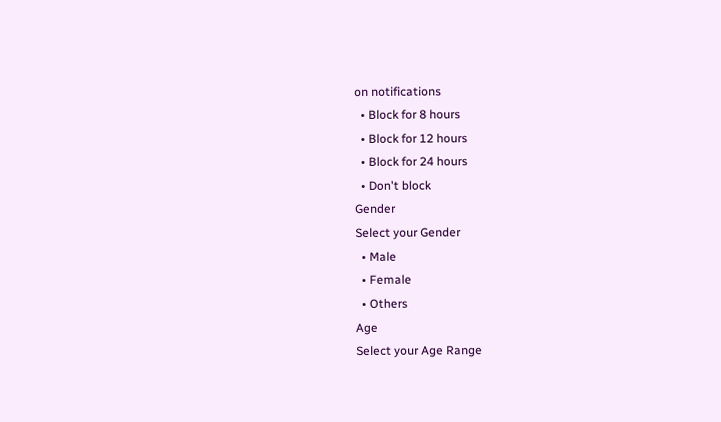on notifications
  • Block for 8 hours
  • Block for 12 hours
  • Block for 24 hours
  • Don't block
Gender
Select your Gender
  • Male
  • Female
  • Others
Age
Select your Age Range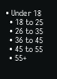• Under 18
  • 18 to 25
  • 26 to 35
  • 36 to 45
  • 45 to 55
  • 55+